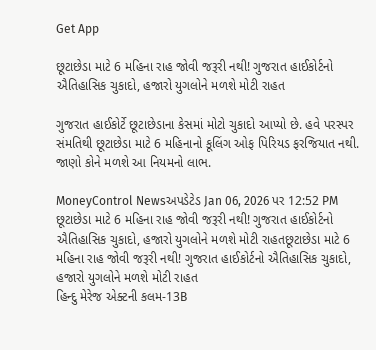Get App

છૂટાછેડા માટે 6 મહિના રાહ જોવી જરૂરી નથી! ગુજરાત હાઈકોર્ટનો ઐતિહાસિક ચુકાદો, હજારો યુગલોને મળશે મોટી રાહત

ગુજરાત હાઈકોર્ટે છૂટાછેડાના કેસમાં મોટો ચુકાદો આપ્યો છે. હવે પરસ્પર સંમતિથી છૂટાછેડા માટે 6 મહિનાનો કૂલિંગ ઓફ પિરિયડ ફરજિયાત નથી. જાણો કોને મળશે આ નિયમનો લાભ.

MoneyControl Newsઅપડેટેડ Jan 06, 2026 પર 12:52 PM
છૂટાછેડા માટે 6 મહિના રાહ જોવી જરૂરી નથી! ગુજરાત હાઈકોર્ટનો ઐતિહાસિક ચુકાદો, હજારો યુગલોને મળશે મોટી રાહતછૂટાછેડા માટે 6 મહિના રાહ જોવી જરૂરી નથી! ગુજરાત હાઈકોર્ટનો ઐતિહાસિક ચુકાદો, હજારો યુગલોને મળશે મોટી રાહત
હિન્દુ મેરેજ એક્ટની કલમ-13B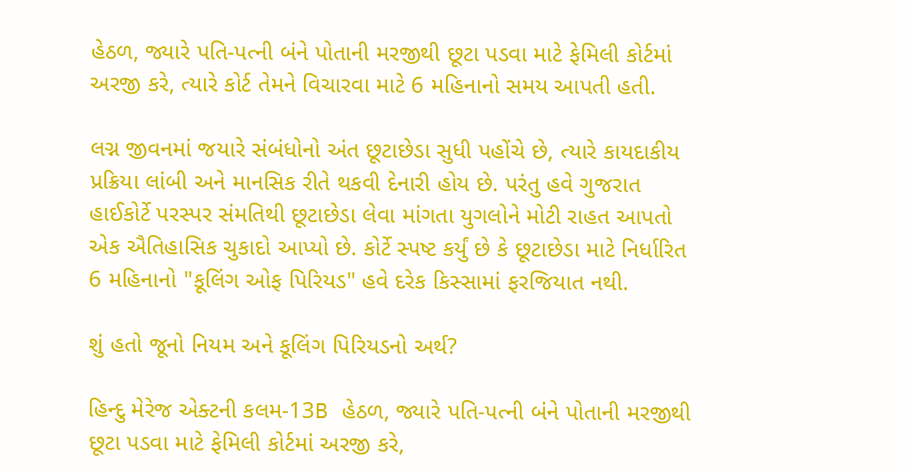હેઠળ, જ્યારે પતિ-પત્ની બંને પોતાની મરજીથી છૂટા પડવા માટે ફેમિલી કોર્ટમાં અરજી કરે, ત્યારે કોર્ટ તેમને વિચારવા માટે 6 મહિનાનો સમય આપતી હતી.

લગ્ન જીવનમાં જયારે સંબંધોનો અંત છૂટાછેડા સુધી પહોંચે છે, ત્યારે કાયદાકીય પ્રક્રિયા લાંબી અને માનસિક રીતે થકવી દેનારી હોય છે. પરંતુ હવે ગુજરાત હાઈકોર્ટે પરસ્પર સંમતિથી છૂટાછેડા લેવા માંગતા યુગલોને મોટી રાહત આપતો એક ઐતિહાસિક ચુકાદો આપ્યો છે. કોર્ટે સ્પષ્ટ કર્યું છે કે છૂટાછેડા માટે નિર્ધારિત 6 મહિનાનો "કૂલિંગ ઓફ પિરિયડ" હવે દરેક કિસ્સામાં ફરજિયાત નથી.

શું હતો જૂનો નિયમ અને કૂલિંગ પિરિયડનો અર્થ?

હિન્દુ મેરેજ એક્ટની કલમ-13B હેઠળ, જ્યારે પતિ-પત્ની બંને પોતાની મરજીથી છૂટા પડવા માટે ફેમિલી કોર્ટમાં અરજી કરે,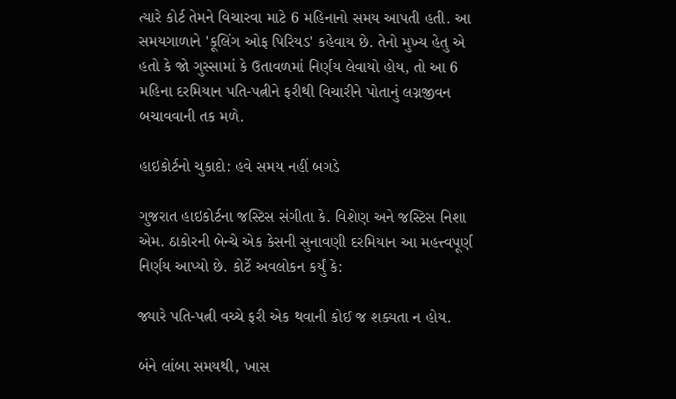ત્યારે કોર્ટ તેમને વિચારવા માટે 6 મહિનાનો સમય આપતી હતી. આ સમયગાળાને 'કૂલિંગ ઓફ પિરિયડ' કહેવાય છે. તેનો મુખ્ય હેતુ એ હતો કે જો ગુસ્સામાં કે ઉતાવળમાં નિર્ણય લેવાયો હોય, તો આ 6 મહિના દરમિયાન પતિ-પત્નીને ફરીથી વિચારીને પોતાનું લગ્નજીવન બચાવવાની તક મળે.

હાઇકોર્ટનો ચુકાદો: હવે સમય નહીં બગડે

ગુજરાત હાઇકોર્ટના જસ્ટિસ સંગીતા કે. વિશેણ અને જસ્ટિસ નિશા એમ. ઠાકોરની બેન્ચે એક કેસની સુનાવણી દરમિયાન આ મહત્ત્વપૂર્ણ નિર્ણય આપ્યો છે. કોર્ટે અવલોકન કર્યું કે:

જ્યારે પતિ-પત્ની વચ્ચે ફરી એક થવાની કોઈ જ શક્યતા ન હોય.

બંને લાંબા સમયથી, ખાસ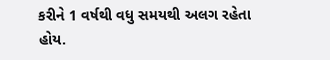કરીને 1 વર્ષથી વધુ સમયથી અલગ રહેતા હોય.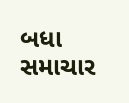બધા સમાચાર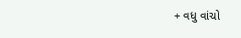+ વધુ વાંચો